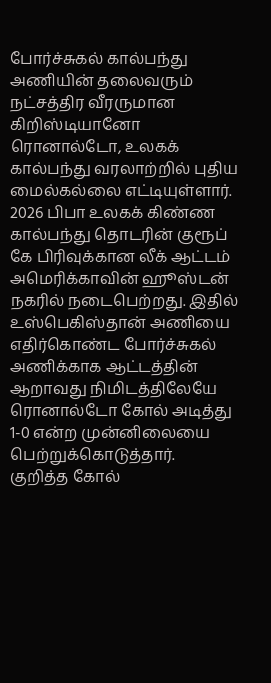போர்ச்சுகல் கால்பந்து அணியின் தலைவரும் நட்சத்திர வீரருமான கிறிஸ்டியானோ ரொனால்டோ, உலகக் கால்பந்து வரலாற்றில் புதிய மைல்கல்லை எட்டியுள்ளார்.
2026 பிபா உலகக் கிண்ண கால்பந்து தொடரின் குரூப் கே பிரிவுக்கான லீக் ஆட்டம் அமெரிக்காவின் ஹூஸ்டன் நகரில் நடைபெற்றது. இதில் உஸ்பெகிஸ்தான் அணியை எதிர்கொண்ட போர்ச்சுகல் அணிக்காக ஆட்டத்தின் ஆறாவது நிமிடத்திலேயே ரொனால்டோ கோல் அடித்து 1-0 என்ற முன்னிலையை பெற்றுக்கொடுத்தார்.
குறித்த கோல்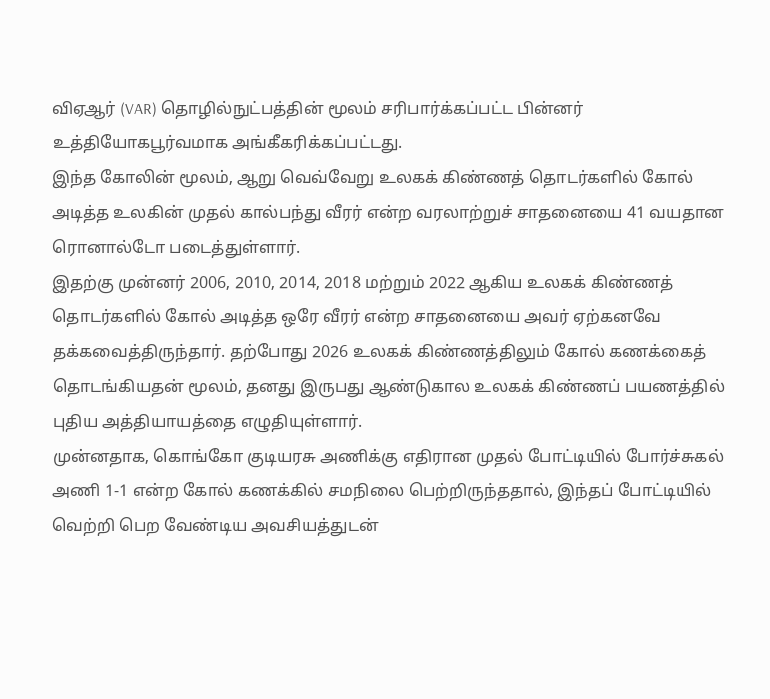விஏஆர் (VAR) தொழில்நுட்பத்தின் மூலம் சரிபார்க்கப்பட்ட பின்னர் உத்தியோகபூர்வமாக அங்கீகரிக்கப்பட்டது.
இந்த கோலின் மூலம், ஆறு வெவ்வேறு உலகக் கிண்ணத் தொடர்களில் கோல் அடித்த உலகின் முதல் கால்பந்து வீரர் என்ற வரலாற்றுச் சாதனையை 41 வயதான ரொனால்டோ படைத்துள்ளார்.
இதற்கு முன்னர் 2006, 2010, 2014, 2018 மற்றும் 2022 ஆகிய உலகக் கிண்ணத் தொடர்களில் கோல் அடித்த ஒரே வீரர் என்ற சாதனையை அவர் ஏற்கனவே தக்கவைத்திருந்தார். தற்போது 2026 உலகக் கிண்ணத்திலும் கோல் கணக்கைத் தொடங்கியதன் மூலம், தனது இருபது ஆண்டுகால உலகக் கிண்ணப் பயணத்தில் புதிய அத்தியாயத்தை எழுதியுள்ளார்.
முன்னதாக, கொங்கோ குடியரசு அணிக்கு எதிரான முதல் போட்டியில் போர்ச்சுகல் அணி 1-1 என்ற கோல் கணக்கில் சமநிலை பெற்றிருந்ததால், இந்தப் போட்டியில் வெற்றி பெற வேண்டிய அவசியத்துடன்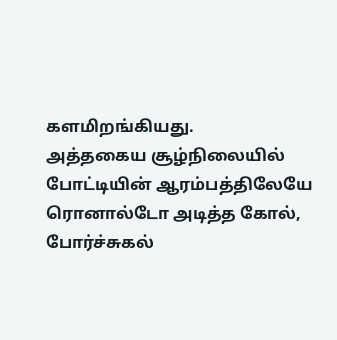களமிறங்கியது.
அத்தகைய சூழ்நிலையில் போட்டியின் ஆரம்பத்திலேயே ரொனால்டோ அடித்த கோல், போர்ச்சுகல்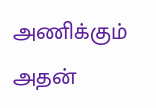அணிக்கும் அதன்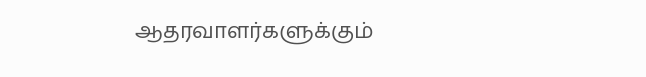ஆதரவாளர்களுக்கும்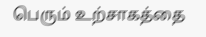பெரும் உற்சாகத்தை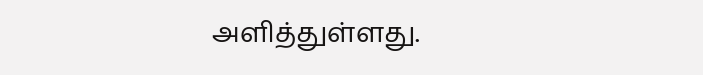அளித்துள்ளது.